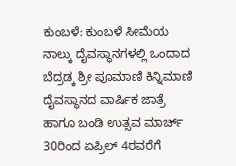ಕುಂಬಳೆ: ಕುಂಬಳೆ ಸೀಮೆಯ ನಾಲ್ಕು ದೈವಸ್ಥಾನಗಳಲ್ಲಿ ಒಂದಾದ ಬೆದ್ರಡ್ಕ ಶ್ರೀ ಪೂಮಾಣಿ ಕಿನ್ನಿಮಾಣಿ ದೈವಸ್ಥಾನದ ವಾರ್ಷಿಕ ಜಾತ್ರೆ ಹಾಗೂ ಬಂಡಿ ಉತ್ಸವ ಮಾರ್ಚ್ 30ರಿಂದ ಏಪ್ರಿಲ್ 4ರವರೆಗೆ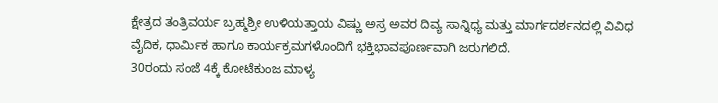ಕ್ಷೇತ್ರದ ತಂತ್ರಿವರ್ಯ ಬ್ರಹ್ಮಶ್ರೀ ಉಳಿಯತ್ತಾಯ ವಿಷ್ಣು ಅಸ್ರ ಅವರ ದಿವ್ಯ ಸಾನ್ನಿಧ್ಯ ಮತ್ತು ಮಾರ್ಗದರ್ಶನದಲ್ಲಿ ವಿವಿಧ ವೈದಿಕ, ಧಾರ್ಮಿಕ ಹಾಗೂ ಕಾರ್ಯಕ್ರಮಗಳೊಂದಿಗೆ ಭಕ್ತಿಭಾವಪೂರ್ಣವಾಗಿ ಜರುಗಲಿದೆ.
30ರಂದು ಸಂಜೆ 4ಕ್ಕೆ ಕೋಟೆಕುಂಜ ಮಾಳ್ಯ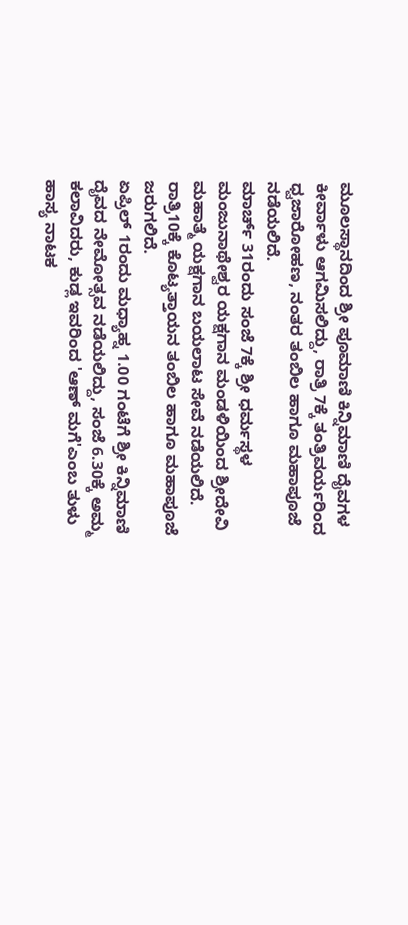ಮೂಲಸ್ಥಾನದಿಂದ ಶ್ರೀ ಪೂಮಾಣಿ ಕಿನ್ನಿಮಾಣಿ ದೈವಗಳ ಕೀರ್ವಾಳು ಆಗಮಿಸಲಿದ್ದು, ರಾತ್ರಿ 7ಕ್ಕೆ ತಂತ್ರಿವರ್ಯರಿಂದ ಧ್ವಜಾರೋಹಣ, ನಂತರ ತಂಬಿಲ ಹಾಗೂ ಮಹಾಪೂಜೆ ನಡೆಯಲಿದೆ.
ಮಾರ್ಚ್ 31ರಂದು ಸಂಜೆ 7ಕ್ಕೆ ಶ್ರೀ ಧರ್ಮಸ್ಥಳ ಮಂಜುನಾಥೇಶ್ವರ ಯಕ್ಷಗಾನ ಮಂಡಳಿಯಿಂದ ಶ್ರೀದೇವಿ ಮಹಾತ್ಮೆ ಯಕ್ಷಗಾನ ಬಯಲಾಟ ಸೇವೆ ನಡೆಯಲಿದೆ. ರಾತ್ರಿ10ಕ್ಕೆ ಕೊಟ್ಯತ್ತಾಯನ ತಂಬಿಲ ಹಾಗೂ ಮಹಾಪೂಜೆ ಜರುಗಲಿದೆ.
ಏಪ್ರಿಲ್ 1ರಂದು ಮಧ್ಯಾಹ್ನ 1.00 ಗಂಟೆಗೆ ಶ್ರೀ ಕಿನ್ನಿಮಾಣಿ ದೈವದ ನೇಮೋತ್ಸವ ನಡೆಯಲಿದ್ದು, ಸಂಜೆ 6.30ಕ್ಕೆ ಅಮ್ಮ ಕಲಾವಿದರು, ಕುಡ್ಲ ಇವರಿಂದ 'ಆಣ್ ಮಗೆ'ಎಂಬ ತುಳು ಹಾಸ್ಯ ನಾಟಕ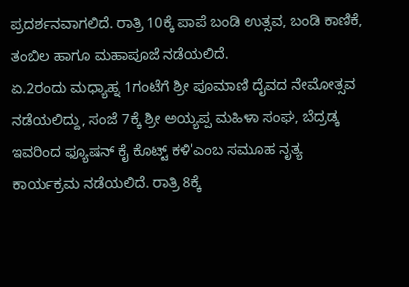ಪ್ರದರ್ಶನವಾಗಲಿದೆ. ರಾತ್ರಿ 10ಕ್ಕೆ ಪಾಪೆ ಬಂಡಿ ಉತ್ಸವ, ಬಂಡಿ ಕಾಣಿಕೆ, ತಂಬಿಲ ಹಾಗೂ ಮಹಾಪೂಜೆ ನಡೆಯಲಿದೆ.
ಏ.2ರಂದು ಮಧ್ಯಾಹ್ನ 1ಗಂಟೆಗೆ ಶ್ರೀ ಪೂಮಾಣಿ ದೈವದ ನೇಮೋತ್ಸವ ನಡೆಯಲಿದ್ದು, ಸಂಜೆ 7ಕ್ಕೆ ಶ್ರೀ ಅಯ್ಯಪ್ಪ ಮಹಿಳಾ ಸಂಘ, ಬೆದ್ರಡ್ಕ ಇವರಿಂದ ಫ್ಯೂಷನ್ ಕೈ ಕೊಟ್ಟ್ ಕಳಿ'ಎಂಬ ಸಮೂಹ ನೃತ್ಯ ಕಾರ್ಯಕ್ರಮ ನಡೆಯಲಿದೆ. ರಾತ್ರಿ 8ಕ್ಕೆ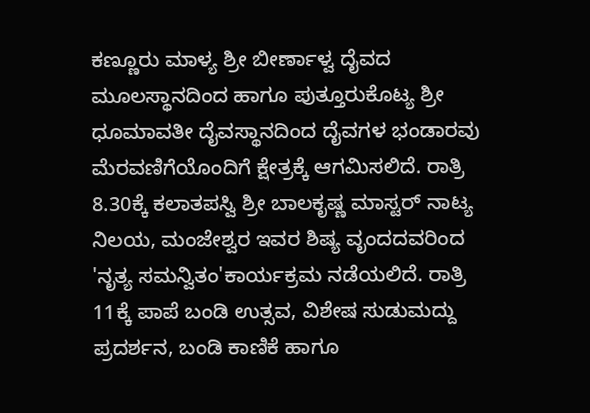ಕಣ್ಣೂರು ಮಾಳ್ಯ ಶ್ರೀ ಬೀರ್ಣಾಳ್ವ ದೈವದ ಮೂಲಸ್ಥಾನದಿಂದ ಹಾಗೂ ಪುತ್ತೂರುಕೊಟ್ಯ ಶ್ರೀ ಧೂಮಾವತೀ ದೈವಸ್ಥಾನದಿಂದ ದೈವಗಳ ಭಂಡಾರವು ಮೆರವಣಿಗೆಯೊಂದಿಗೆ ಕ್ಷೇತ್ರಕ್ಕೆ ಆಗಮಿಸಲಿದೆ. ರಾತ್ರಿ 8.30ಕ್ಕೆ ಕಲಾತಪಸ್ವಿ ಶ್ರೀ ಬಾಲಕೃಷ್ಣ ಮಾಸ್ಟರ್ ನಾಟ್ಯ ನಿಲಯ, ಮಂಜೇಶ್ವರ ಇವರ ಶಿಷ್ಯ ವೃಂದದವರಿಂದ 'ನೃತ್ಯ ಸಮನ್ವಿತಂ'ಕಾರ್ಯಕ್ರಮ ನಡೆಯಲಿದೆ. ರಾತ್ರಿ 11ಕ್ಕೆ ಪಾಪೆ ಬಂಡಿ ಉತ್ಸವ, ವಿಶೇಷ ಸುಡುಮದ್ದು ಪ್ರದರ್ಶನ, ಬಂಡಿ ಕಾಣಿಕೆ ಹಾಗೂ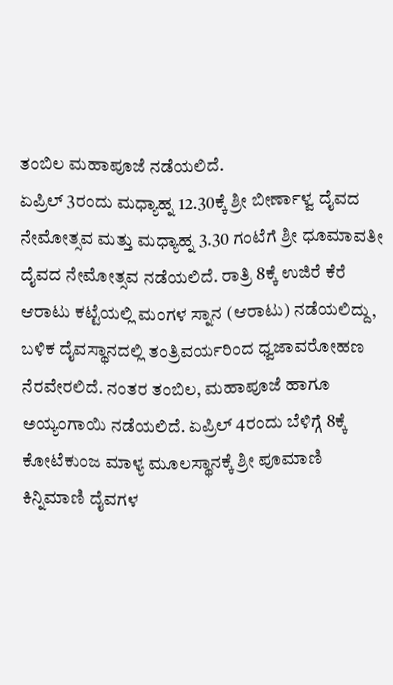ತಂಬಿಲ ಮಹಾಪೂಜೆ ನಡೆಯಲಿದೆ.
ಏಪ್ರಿಲ್ 3ರಂದು ಮಧ್ಯಾಹ್ನ 12.30ಕ್ಕೆ ಶ್ರೀ ಬೀರ್ಣಾಳ್ವ ದೈವದ ನೇಮೋತ್ಸವ ಮತ್ತು ಮಧ್ಯಾಹ್ನ 3.30 ಗಂಟೆಗೆ ಶ್ರೀ ಧೂಮಾವತೀ ದೈವದ ನೇಮೋತ್ಸವ ನಡೆಯಲಿದೆ. ರಾತ್ರಿ 8ಕ್ಕೆ ಉಜಿರೆ ಕೆರೆ ಆರಾಟು ಕಟ್ಟೆಯಲ್ಲಿ ಮಂಗಳ ಸ್ನಾನ (ಆರಾಟು) ನಡೆಯಲಿದ್ದು, ಬಳಿಕ ದೈವಸ್ಥಾನದಲ್ಲಿ ತಂತ್ರಿವರ್ಯರಿಂದ ಧ್ವಜಾವರೋಹಣ ನೆರವೇರಲಿದೆ. ನಂತರ ತಂಬಿಲ, ಮಹಾಪೂಜೆ ಹಾಗೂ ಅಯ್ಯಂಗಾಯಿ ನಡೆಯಲಿದೆ. ಏಪ್ರಿಲ್ 4ರಂದು ಬೆಳಿಗ್ಗೆ 8ಕ್ಕೆ ಕೋಟೆಕುಂಜ ಮಾಳ್ಯ ಮೂಲಸ್ಥಾನಕ್ಕೆ ಶ್ರೀ ಪೂಮಾಣಿ ಕಿನ್ನಿಮಾಣಿ ದೈವಗಳ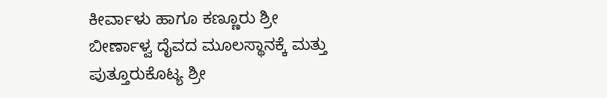ಕೀರ್ವಾಳು ಹಾಗೂ ಕಣ್ಣೂರು ಶ್ರೀ ಬೀರ್ಣಾಳ್ವ ದೈವದ ಮೂಲಸ್ಥಾನಕ್ಕೆ ಮತ್ತು ಪುತ್ತೂರುಕೊಟ್ಯ ಶ್ರೀ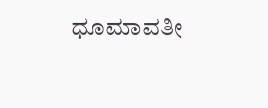ಧೂಮಾವತೀ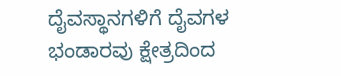ದೈವಸ್ಥಾನಗಳಿಗೆ ದೈವಗಳ ಭಂಡಾರವು ಕ್ಷೇತ್ರದಿಂದ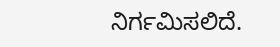ನಿರ್ಗಮಿಸಲಿದೆ.